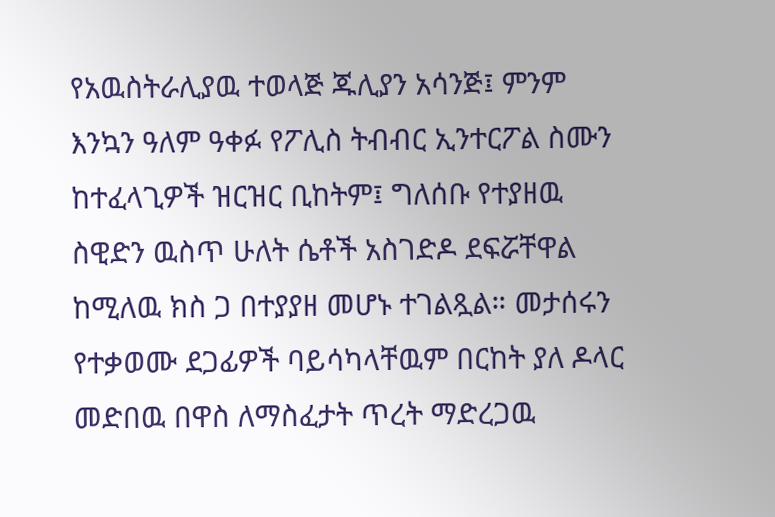የአዉስትራሊያዉ ተወላጅ ጁሊያን አሳንጅ፤ ምንም እንኳን ዓለም ዓቀፉ የፖሊስ ትብብር ኢንተርፖል ስሙን ከተፈላጊዎች ዝርዝር ቢከትም፤ ግለሰቡ የተያዘዉ ስዊድን ዉስጥ ሁለት ሴቶች አስገድዶ ደፍሯቸዋል ከሚለዉ ክስ ጋ በተያያዘ መሆኑ ተገልጿል። መታሰሩን የተቃወሙ ደጋፊዎች ባይሳካላቸዉም በርከት ያለ ዶላር መድበዉ በዋስ ለማስፈታት ጥረት ማድረጋዉ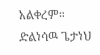አልቀረም።
ድልነሳዉ ጌታነህ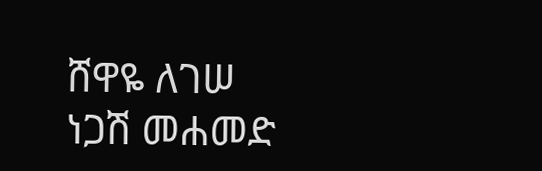ሸዋዬ ለገሠ
ነጋሽ መሐመድ